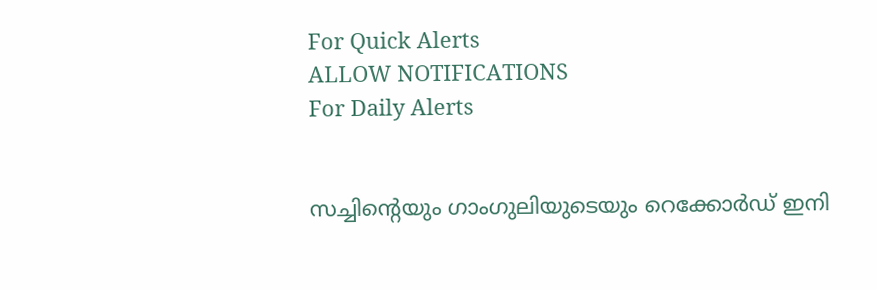For Quick Alerts
ALLOW NOTIFICATIONS
For Daily Alerts


സച്ചിന്റെയും ഗാംഗുലിയുടെയും റെക്കോര്‍ഡ് ഇനി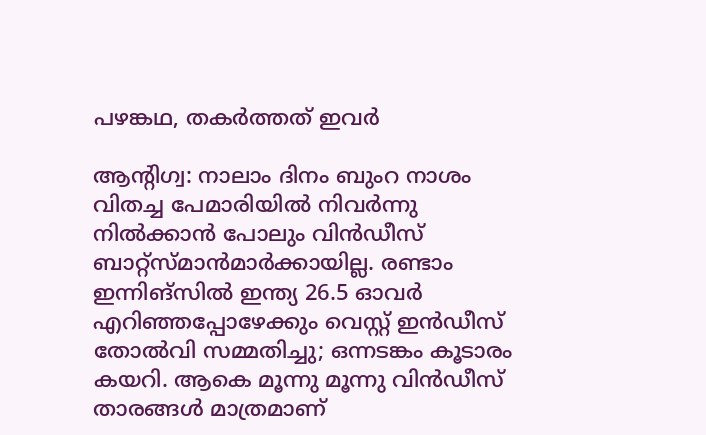പഴങ്കഥ, തകര്‍ത്തത് ഇവര്‍

ആന്റിഗ്വ: നാലാം ദിനം ബുംറ നാശം വിതച്ച പേമാരിയില്‍ നിവര്‍ന്നു നില്‍ക്കാന്‍ പോലും വിന്‍ഡീസ് ബാറ്റ്‌സ്മാന്‍മാര്‍ക്കായില്ല. രണ്ടാം ഇന്നിങ്‌സില്‍ ഇന്ത്യ 26.5 ഓവര്‍ എറിഞ്ഞപ്പോഴേക്കും വെസ്റ്റ് ഇന്‍ഡീസ് തോല്‍വി സമ്മതിച്ചു; ഒന്നടങ്കം കൂടാരം കയറി. ആകെ മൂന്നു മൂന്നു വിന്‍ഡീസ് താരങ്ങള്‍ മാത്രമാണ്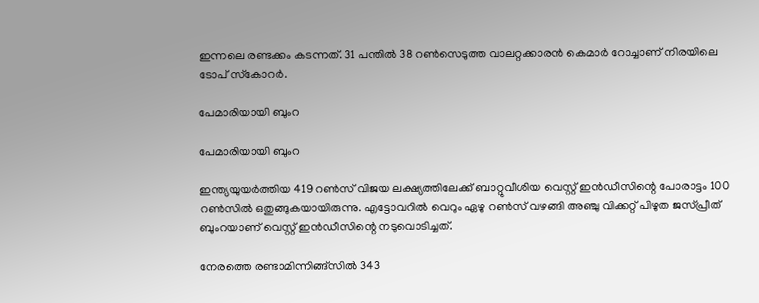ഇന്നലെ രണ്ടക്കം കടന്നത്. 31 പന്തില്‍ 38 റണ്‍സെടുത്ത വാലറ്റക്കാരന്‍ കെമാര്‍ റോച്ചാണ് നിരയിലെ ടോപ് സ്‌കോറര്‍.

പേമാരിയായി ബുംറ

പേമാരിയായി ബുംറ

ഇന്ത്യയുയര്‍ത്തിയ 419 റണ്‍സ് വിജയ ലക്ഷ്യത്തിലേക്ക് ബാറ്റുവീശിയ വെസ്റ്റ് ഇന്‍ഡീസിന്റെ പോരാട്ടം 100 റണ്‍സില്‍ ഒതുങ്ങുകയായിരുന്നു. എട്ടോവറില്‍ വെറും ഏഴു റണ്‍സ് വഴങ്ങി അഞ്ചു വിക്കറ്റ് പിഴുത ജസ്പ്രീത് ബുംറയാണ് വെസ്റ്റ് ഇന്‍ഡീസിന്റെ നടുവൊടിച്ചത്.

നേരത്തെ രണ്ടാമിന്നിങ്ങ്‌സില്‍ 343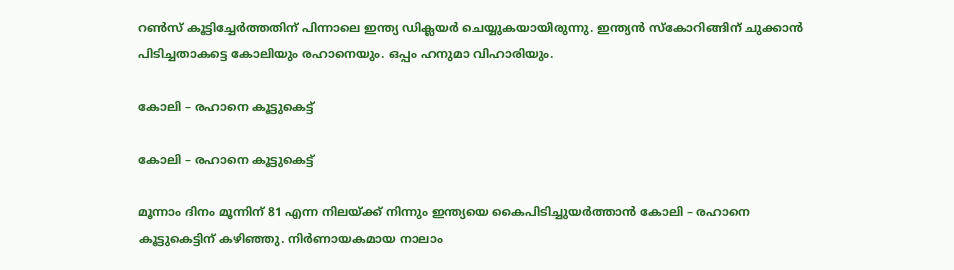റണ്‍സ് കൂട്ടിച്ചേര്‍ത്തതിന് പിന്നാലെ ഇന്ത്യ ഡിക്ലയര്‍ ചെയ്യുകയായിരുന്നു. ഇന്ത്യന്‍ സ്‌കോറിങ്ങിന് ചുക്കാന്‍ പിടിച്ചതാകട്ടെ കോലിയും രഹാനെയും. ഒപ്പം ഹനുമാ വിഹാരിയും.

കോലി – രഹാനെ കൂട്ടുകെട്ട്

കോലി – രഹാനെ കൂട്ടുകെട്ട്

മൂന്നാം ദിനം മൂന്നിന് 81 എന്ന നിലയ്ക്ക് നിന്നും ഇന്ത്യയെ കൈപിടിച്ചുയര്‍ത്താന്‍ കോലി – രഹാനെ കൂട്ടുകെട്ടിന് കഴിഞ്ഞു. നിര്‍ണായകമായ നാലാം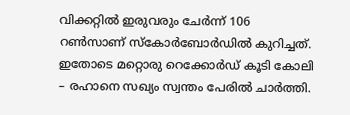വിക്കറ്റില്‍ ഇരുവരും ചേര്‍ന്ന് 106 റണ്‍സാണ് സ്‌കോര്‍ബോര്‍ഡില്‍ കുറിച്ചത്. ഇതോടെ മറ്റൊരു റെക്കോര്‍ഡ് കൂടി കോലി – രഹാനെ സഖ്യം സ്വന്തം പേരില്‍ ചാര്‍ത്തി.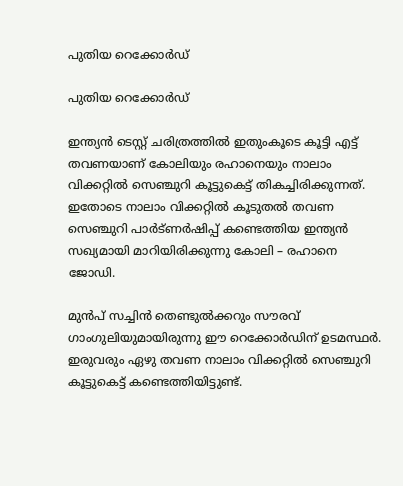പുതിയ റെക്കോർഡ്

പുതിയ റെക്കോർഡ്

ഇന്ത്യന്‍ ടെസ്റ്റ് ചരിത്രത്തില്‍ ഇതുംകൂടെ കൂട്ടി എട്ട് തവണയാണ് കോലിയും രഹാനെയും നാലാം വിക്കറ്റില്‍ സെഞ്ചുറി കൂട്ടുകെട്ട് തികച്ചിരിക്കുന്നത്. ഇതോടെ നാലാം വിക്കറ്റില്‍ കൂടുതല്‍ തവണ സെഞ്ചുറി പാര്‍ട്ണര്‍ഷിപ്പ് കണ്ടെത്തിയ ഇന്ത്യന്‍ സഖ്യമായി മാറിയിരിക്കുന്നു കോലി – രഹാനെ ജോഡി.

മുന്‍പ് സച്ചിന്‍ തെണ്ടുല്‍ക്കറും സൗരവ് ഗാംഗുലിയുമായിരുന്നു ഈ റെക്കോര്‍ഡിന് ഉടമസ്ഥര്‍. ഇരുവരും ഏഴു തവണ നാലാം വിക്കറ്റില്‍ സെഞ്ചുറി കൂട്ടുകെട്ട് കണ്ടെത്തിയിട്ടുണ്ട്.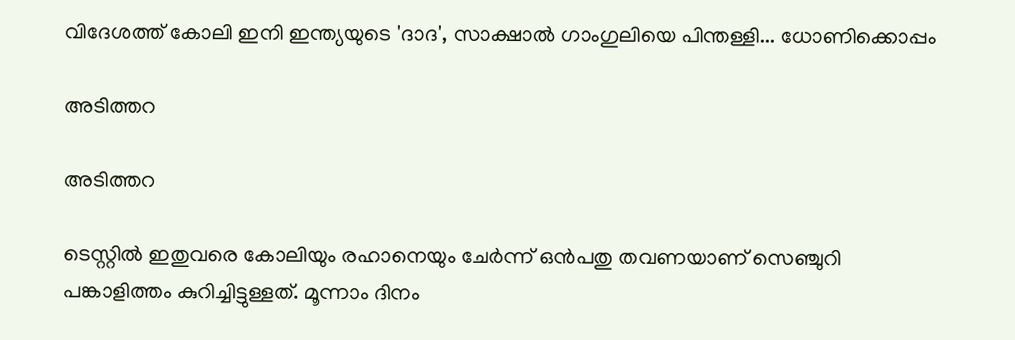വിദേശത്ത് കോലി ഇനി ഇന്ത്യയുടെ 'ദാദ', സാക്ഷാല്‍ ഗാംഗുലിയെ പിന്തള്ളി... ധോണിക്കൊപ്പം

അടിത്തറ

അടിത്തറ

ടെസ്റ്റില്‍ ഇതുവരെ കോലിയും രഹാനെയും ചേര്‍ന്ന് ഒന്‍പതു തവണയാണ് സെഞ്ചുറി പങ്കാളിത്തം കുറിച്ചിട്ടുള്ളത്. മൂന്നാം ദിനം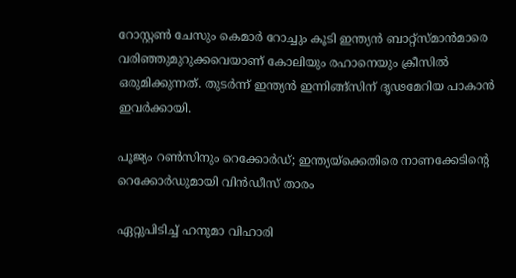റോസ്റ്റണ്‍ ചേസും കെമാര്‍ റോച്ചും കൂടി ഇന്ത്യന്‍ ബാറ്റ്‌സ്മാന്‍മാരെ വരിഞ്ഞുമുറുക്കവെയാണ് കോലിയും രഹാനെയും ക്രീസില്‍ ഒരുമിക്കുന്നത്. തുടര്‍ന്ന് ഇന്ത്യന്‍ ഇന്നിങ്ങ്‌സിന് ദൃഢമേറിയ പാകാന്‍ ഇവര്‍ക്കായി.

പൂജ്യം റണ്‍സിനും റെക്കോര്‍ഡ്; ഇന്ത്യയ്‌ക്കെതിരെ നാണക്കേടിന്റെ റെക്കോര്‍ഡുമായി വിന്‍ഡീസ് താരം

ഏറ്റുപിടിച്ച് ഹനുമാ വിഹാരി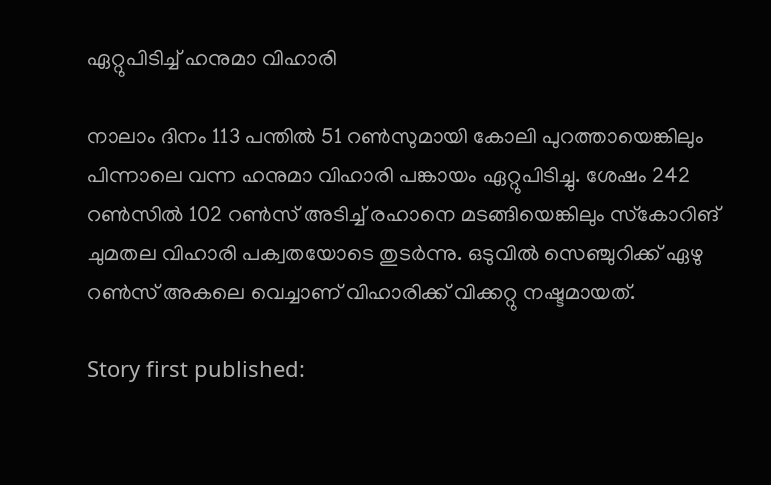ഏറ്റുപിടിച്ച് ഹനുമാ വിഹാരി

നാലാം ദിനം 113 പന്തില്‍ 51 റണ്‍സുമായി കോലി പുറത്തായെങ്കിലും പിന്നാലെ വന്ന ഹനുമാ വിഹാരി പങ്കായം ഏറ്റുപിടിച്ചു. ശേഷം 242 റണ്‍സില്‍ 102 റണ്‍സ് അടിച്ച് രഹാനെ മടങ്ങിയെങ്കിലും സ്‌കോറിങ് ചുമതല വിഹാരി പക്വതയോടെ തുടര്‍ന്നു. ഒടുവില്‍ സെഞ്ചുറിക്ക് ഏഴു റണ്‍സ് അകലെ വെച്ചാണ് വിഹാരിക്ക് വിക്കറ്റു നഷ്ടമായത്.

Story first published: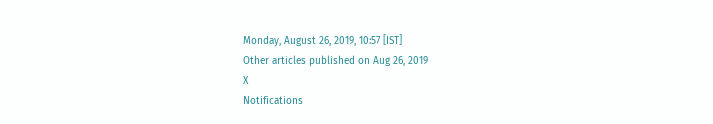Monday, August 26, 2019, 10:57 [IST]
Other articles published on Aug 26, 2019
X
Notifications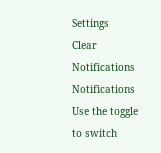Settings
Clear Notifications
Notifications
Use the toggle to switch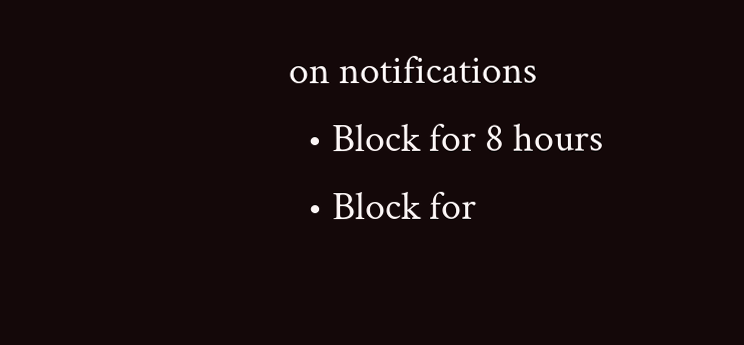on notifications
  • Block for 8 hours
  • Block for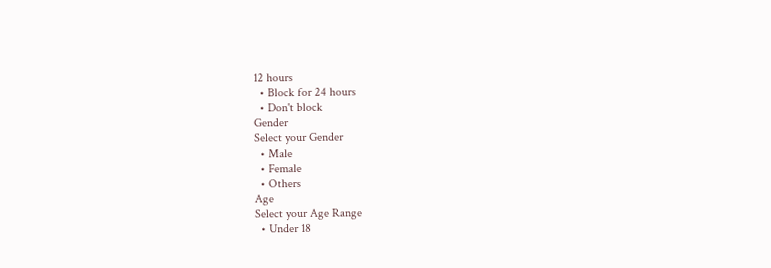12 hours
  • Block for 24 hours
  • Don't block
Gender
Select your Gender
  • Male
  • Female
  • Others
Age
Select your Age Range
  • Under 18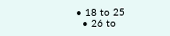• 18 to 25
  • 26 to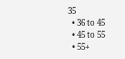35
  • 36 to 45
  • 45 to 55
  • 55+